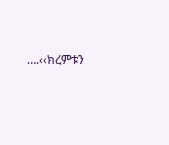….‹‹ክረምቱን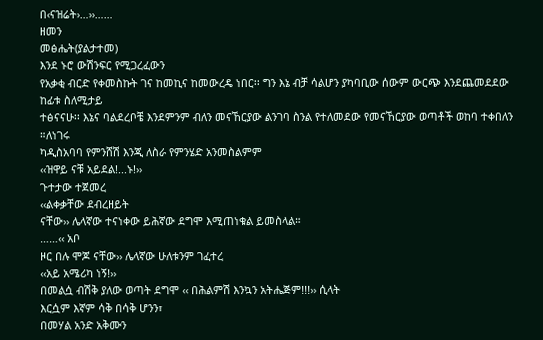በ‹ናዝሬት›…››……
ዘመን
መፅሔት(ያልታተመ)
እንደ ኑሮ ውሽንፍር የሚጋረፈውን
የአቃቂ ብርድ የቀመስኩት ገና ከመኪና ከመውረዴ ነበር፡፡ ግን እኔ ብቻ ሳልሆን ያካባቢው ሰውም ውርጭ እንደጨመደደው ከፊቱ ስለሚታይ
ተፅናናሁ፡፡ እኔና ባልደረቦቼ እንደምንም ብለን መናኸርያው ልንገባ ስንል የተለመደው የመናኸርያው ወጣቶች ወከባ ተቀበለን ።ለነገሩ
ካዲስአባባ የምንሸሽ እንጂ ለስራ የምንሄድ አንመስልምም
‹‹ዝዋይ ናቹ አይደል!...ኑ!››
ጉተታው ተጀመረ
‹‹ልቀቃቸው ደብረዘይት
ናቸው›› ሌላኛው ተናነቀው ይሕኛው ደግሞ እሚጠነቁል ይመስላል።
……‹‹ አቦ
ዞር በሉ ሞጆ ናቸው›› ሌላኛው ሁለቱንም ገፈተረ
‹‹አይ አሜሪካ ነኝ!››
በመልሷ ብሽቅ ያለው ወጣት ደግሞ ‹‹ በሕልምሽ እንኳን አትሔጅም!!!›› ሲላት
እርሷም እኛም ሳቅ በሳቅ ሆንን፣
በመሃል አንድ አቅሙን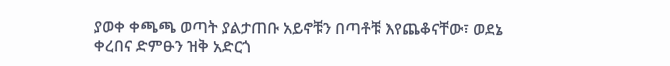ያወቀ ቀጫጫ ወጣት ያልታጠቡ አይኖቹን በጣቶቹ እየጨቆናቸው፣ ወደኔ
ቀረበና ድምፁን ዝቅ አድርጎ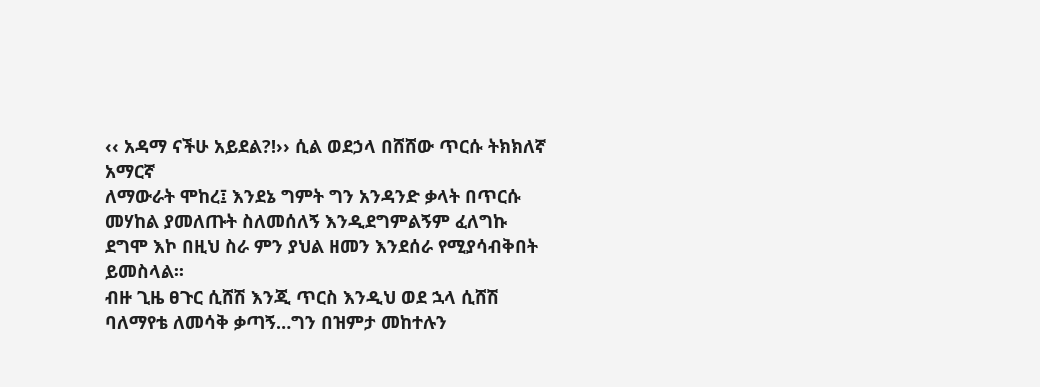‹‹ አዳማ ናችሁ አይደል?!›› ሲል ወደኃላ በሸሸው ጥርሱ ትክክለኛ አማርኛ
ለማውራት ሞከረ፤ እንደኔ ግምት ግን አንዳንድ ቃላት በጥርሱ መሃከል ያመለጡት ስለመሰለኝ እንዲደግምልኝም ፈለግኩ ደግሞ እኮ በዚህ ስራ ምን ያህል ዘመን እንደሰራ የሚያሳብቅበት ይመስላል፡፡
ብዙ ጊዜ ፀጉር ሲሸሽ እንጂ ጥርስ እንዲህ ወደ ኋላ ሲሸሽ ባለማየቴ ለመሳቅ ቃጣኝ…ግን በዝምታ መከተሉን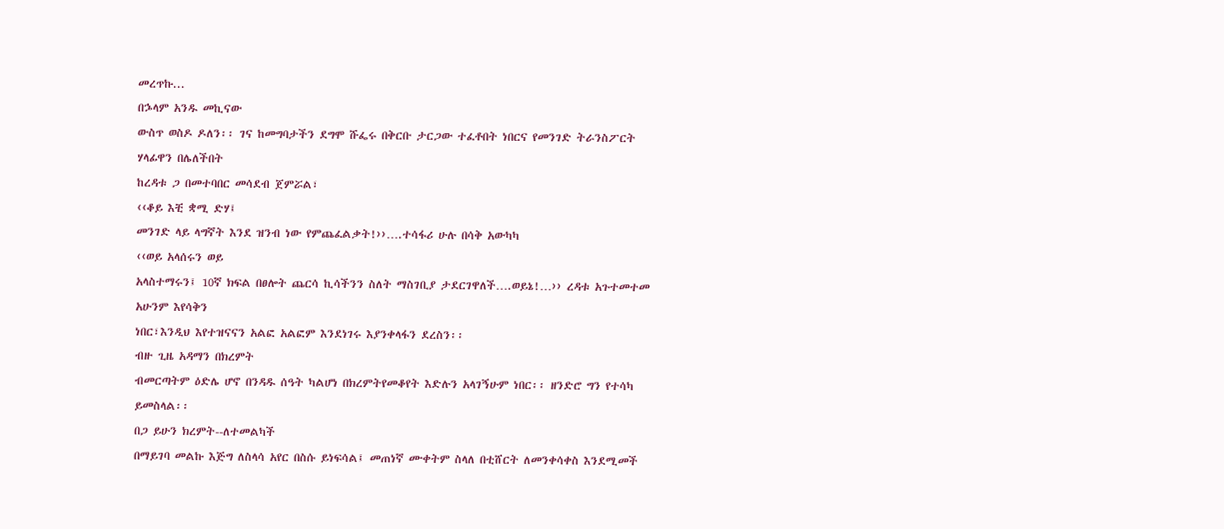መረጥኩ...
በኌላም አንዱ መኪናው
ውስጥ ወስዶ ዶለን፡፡ ገና ከመግባታችን ደግሞ ሹፌሩ በቅርቡ ታርጋው ተፈቶበት ነበርና የመንገድ ትራንስፖርት ሃላፊዋን በሌለችበት
ከረዳቱ ጋ በመተባበር መሳደብ ጀምሯል፣
‹‹ቆይ እቺ ቋሚ ድሃ፤
መንገድ ላይ ላግኛት እንደ ዝንብ ነው የምጨፈልቃት!››….ተሳፋሪ ሁሉ በሳቅ አውካካ
‹‹ወይ አላሰሩን ወይ
አላስተማሩን፤ 10ኛ ክፍል በፀሎት ጨርሳ ኪሳችንን ስለት ማስገቢያ ታደርገዋለች….ወይኔ!…›› ረዳቱ አጉተመተመ አሁንም እየሳቅን
ነበር፣እንዲህ እየተዝናናን አልፎ አልፎም እንደነገሩ እያንቀላፋን ደረስን፡፡
ብዙ ጊዜ አዳማን በክረምት
ብመርጣትም ዕድሌ ሆኖ በንዳዱ ሰዓት ካልሆነ በክረምትየመቆየት እድሉን አላገኝሁም ነበር፡፡ ዘንድሮ ግን የተሳካ ይመስላል፡፡
በጋ ይሁን ክረምት--ለተመልካች
በማይገባ መልኩ እጅግ ለስላሳ አየር በስሱ ይነፍሳል፤ መጠነኛ ሙቀትም ስላለ በቲሸርት ለመንቀሳቀስ እንደሚመች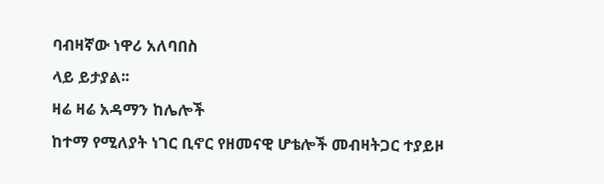ባብዛኛው ነዋሪ አለባበስ
ላይ ይታያል፡፡
ዛሬ ዛሬ አዳማን ከሌሎች
ከተማ የሚለያት ነገር ቢኖር የዘመናዊ ሆቴሎች መብዛትጋር ተያይዞ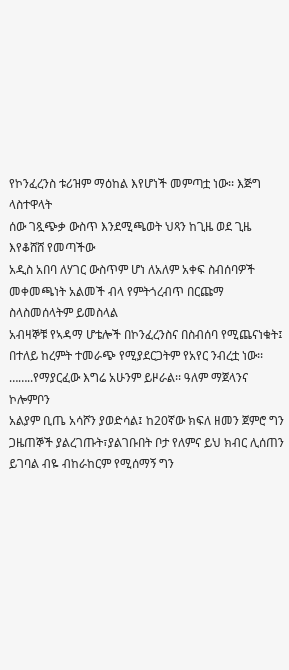የኮንፈረንስ ቱሪዝም ማዕከል እየሆነች መምጣቷ ነው፡፡ እጅግ ላስተዋላት
ሰው ገጿጭቃ ውስጥ እንደሚጫወት ህጻን ከጊዜ ወደ ጊዜ እየቆሸሸ የመጣችው
አዲስ አበባ ለሃገር ውስጥም ሆነ ለአለም አቀፍ ስብሰባዎች መቀመጫነት አልመች ብላ የምትጎረብጥ በርጩማ ስላስመሰላትም ይመስላል
አብዛኞቹ የኣዳማ ሆቴሎች በኮንፈረንስና በስብሰባ የሚጨናነቁት፤ በተለይ ከረምት ተመራጭ የሚያደርጋትም የአየር ንብረቷ ነው፡፡
……..የማያርፈው እግሬ አሁንም ይዞራል፡፡ ዓለም ማጀላንና ኮሎምቦን
አልያም ቢጤ አሳሾን ያወድሳል፤ ከ20ኛው ክፍለ ዘመን ጀምሮ ግን ጋዜጠኞች ያልረገጡት፣ያልገቡበት ቦታ የለምና ይህ ክብር ሊሰጠን
ይገባል ብዬ ብከራከርም የሚሰማኝ ግን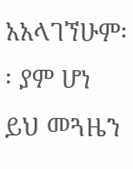አአላገኘሁም፡፡ ያም ሆነ ይህ መጓዜን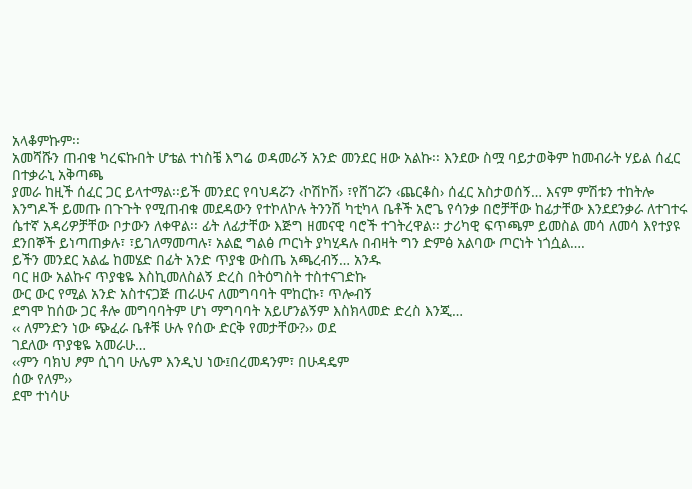አላቆምኩም፡፡
አመሻሹን ጠብቄ ካረፍኩበት ሆቴል ተነስቼ እግሬ ወዳመራኝ አንድ መንደር ዘው አልኩ፡፡ እንደው ስሟ ባይታወቅም ከመብራት ሃይል ሰፈር በተቃራኒ አቅጣጫ
ያመራ ከዚች ሰፈር ጋር ይላተማል፡፡ይች መንደር የባህዳሯን ‹ኮሽኮሽ› ፣የሸገሯን ‹ጨርቆስ› ሰፈር አስታወሰኝ… እናም ምሽቱን ተከትሎ
እንግዶች ይመጡ በጉጉት የሚጠብቁ መደዳውን የተኮለኮሉ ትንንሽ ካቲካላ ቤቶች አሮጌ የሳንቃ በሮቻቸው ከፊታቸው እንደደንቃራ ለተገተሩ
ሴተኛ አዳሪዎቻቸው ቦታውን ለቀዋል፡፡ ፊት ለፊታቸው እጅግ ዘመናዊ ባሮች ተገትረዋል፡፡ ታሪካዊ ፍጥጫም ይመስል መሳ ለመሳ እየተያዩ
ደንበኞች ይነጣጠቃሉ፣ ፣ይገለማመጣሉ፣ አልፎ ግልፅ ጦርነት ያካሂዳሉ በብዛት ግን ድምፅ አልባው ጦርነት ነጎሷል….
ይችን መንደር አልፌ ከመሄድ በፊት አንድ ጥያቄ ውስጤ አጫረብኝ… አንዱ
ባር ዘው አልኩና ጥያቄዬ እስኪመለስልኝ ድረስ በትዕግስት ተስተናገድኩ
ውር ውር የሚል አንድ አስተናጋጅ ጠራሁና ለመግባባት ሞከርኩ፣ ጥሎብኝ
ደግሞ ከሰው ጋር ቶሎ መግባባትም ሆነ ማግባባት አይሆንልኝም እስክላመድ ድረስ እንጂ…
‹‹ ለምንድን ነው ጭፈራ ቤቶቹ ሁሉ የሰው ድርቅ የመታቸው?›› ወደ
ገደለው ጥያቄዬ አመራሁ…
‹‹ምን ባክህ ፆም ሲገባ ሁሌም እንዲህ ነው፤በረመዳንም፣ በሁዳዴም
ሰው የለም››
ደሞ ተነሳሁ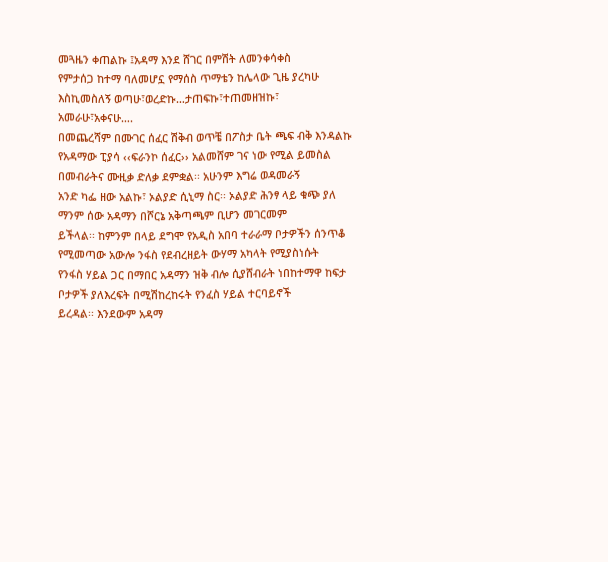መጓዜን ቀጠልኩ ፤አዳማ እንደ ሸገር በምሽት ለመንቀሳቀስ
የምታሰጋ ከተማ ባለመሆኗ የማሰስ ጥማቴን ከሌላው ጊዜ ያረካሁ እስኪመስለኝ ወጣሁ፣ወረድኩ…ታጠፍኩ፣ተጠመዘዝኩ፣ አመራሁ፣አቀናሁ….
በመጨረሻም በሙገር ሰፈር ሽቅብ ወጥቼ በፖስታ ቤት ጫፍ ብቅ እንዳልኩ
የአዳማው ፒያሳ ‹‹ፍራንኮ ሰፈር›› አልመሸም ገና ነው የሚል ይመስል በመብራትና ሙዚቃ ድለቃ ደምቋል፡፡ አሁንም እግሬ ወዳመራኝ
አንድ ካፌ ዘው አልኩ፣ ኦልያድ ሲኒማ ስር፡፡ ኦልያድ ሕንፃ ላይ ቁጭ ያለ ማንም ሰው አዳማን በሾርኔ አቅጣጫም ቢሆን መገርመም
ይችላል፡፡ ከምንም በላይ ደግሞ የአዲስ አበባ ተራራማ ቦታዎችን ሰንጥቆ የሚመጣው አውሎ ንፋስ የደብረዘይት ውሃማ አካላት የሚያስነሱት
የንፋስ ሃይል ጋር በማበር አዳማን ዝቅ ብሎ ሲያሸብራት ነበከተማዋ ከፍታ ቦታዎች ያለእረፍት በሚሽከረከሩት የንፈስ ሃይል ተርባይኖች
ይረዳል፡፡ እንደውም አዳማ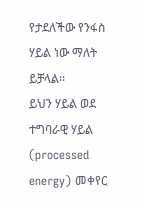የታደለችው የንፋስ ሃይል ነው ማለት ይቻላል፡፡
ይህን ሃይል ወደ ተግባራዊ ሃይል (processed energy) መቀየር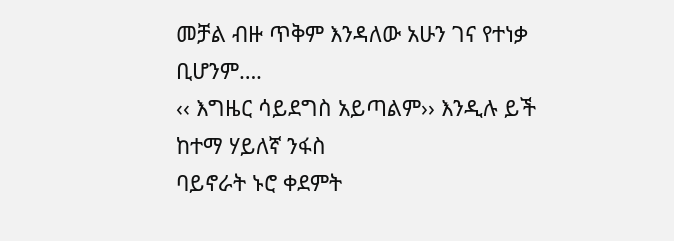መቻል ብዙ ጥቅም እንዳለው አሁን ገና የተነቃ ቢሆንም….
‹‹ እግዜር ሳይደግስ አይጣልም›› እንዲሉ ይች ከተማ ሃይለኛ ንፋስ
ባይኖራት ኑሮ ቀደምት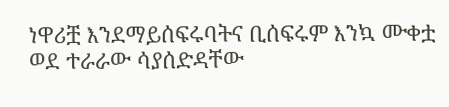ነዋሪቿ እንደማይሰፍሩባትና ቢሰፍሩም እንኳ ሙቀቷ ወደ ተራራው ሳያሰድዳቸው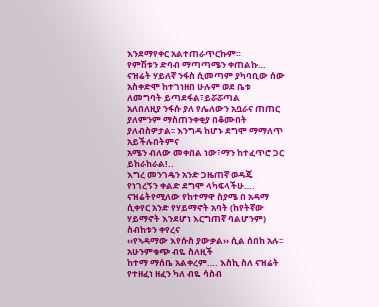እንደማየቀር አልተጠራጥርኩም።
የምሽቱን ድባብ ማጣጣሜን ቀጠልኩ… ናዝሬት ሃይለኛ ንፋስ ሲመጣም ያካባቢው ሰው አስቀድሞ ከተገነዘበ ሁሉም ወደ ቤቱ ለመግባት ይጣደፋል፣ይሯሯጣል
አለበለዚያ ንፋሱ ያለ የሌለውን አቧራና ጠጠር ያለምንም ማስጠንቀቂያ በቆሙበት ያለብስዎታል፡፡ እንግዳ ከሆኑ ደግሞ ማማለጥ አይችሉበትምና
አሜን ብለው መቀበል ነው፣ማን ከተፈጥሮ ጋር ይከራከራል!..
እግረ መንገዴን አንድ ጋዜጠኛ ወዳጄ የነገረኝን ቀልድ ደግሞ ላካፍላችሁ….
ናዝሬትየሚለው የከተማዋ ስያሜ በ አዳማ ሲቀየር አንድ የሃይማኖት አባት (ከየትኛው ሃይማኖት እንደሆነ እርግጠኛ ባልሆንም)
ስብከቱን ቀየረና
‹‹የኣዳማው እየሱስ ያውቃል›› ሲል ሰበከ አሉ፡፡
አሁንምቁጭ ብዬ ስለዚች
ከተማ ማሰቤ አልቀረም…. እስኪ ስለ ናዝሬት የተዘፈነ ዘፈን ካለ ብዬ ሳስብ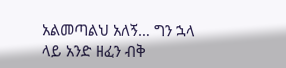አልመጣልህ አለኝ… ግን ኋላ ላይ አንድ ዘፈን ብቅ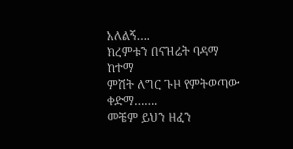አለልኝ….
ክረምቱን በናዝሬት ባዳማ
ከተማ
ምሽት ለግር ጉዞ የምትወጣው
ቀድማ…….
መቼም ይህን ዘፈን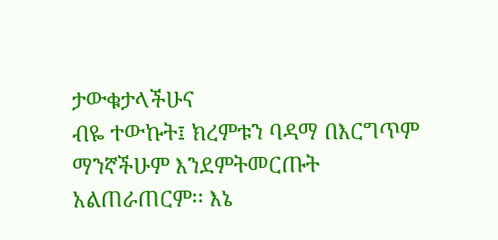ታውቁታላችሁና
ብዬ ተውኩት፤ ክረምቱን ባዳማ በእርግጥም ማንኛችሁም እንደምትመርጡት
አልጠራጠርም፡፡ እኔ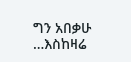ግን አበቃሁ …እስከዛሬ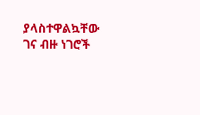ያላስተዋልኳቸው ገና ብዙ ነገሮች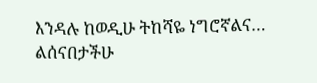እንዳሉ ከወዲሁ ትከሻዬ ነግሮኛልና… ልሰናበታችሁ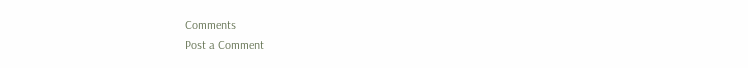Comments
Post a Comment